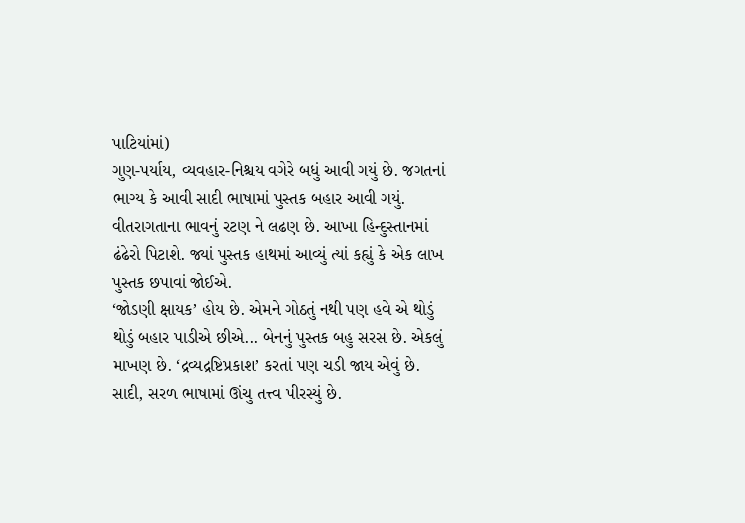પાટિયાંમાં)
ગુણ-પર્યાય, વ્યવહાર-નિશ્ચય વગેરે બધું આવી ગયું છે. જગતનાં
ભાગ્ય કે આવી સાદી ભાષામાં પુસ્તક બહાર આવી ગયું.
વીતરાગતાના ભાવનું રટણ ને લઢણ છે. આખા હિન્દુસ્તાનમાં
ઢંઢેરો પિટાશે. જ્યાં પુસ્તક હાથમાં આવ્યું ત્યાં કહ્યું કે એક લાખ
પુસ્તક છપાવાં જોઈએ.
‘જોડણી ક્ષાયક’ હોય છે. એમને ગોઠતું નથી પણ હવે એ થોડું
થોડું બહાર પાડીએ છીએ... બેનનું પુસ્તક બહુ સરસ છે. એકલું
માખણ છે. ‘દ્રવ્યદ્રષ્ટિપ્રકાશ’ કરતાં પણ ચડી જાય એવું છે.
સાદી, સરળ ભાષામાં ઊંચુ તત્ત્વ પીરસ્યું છે.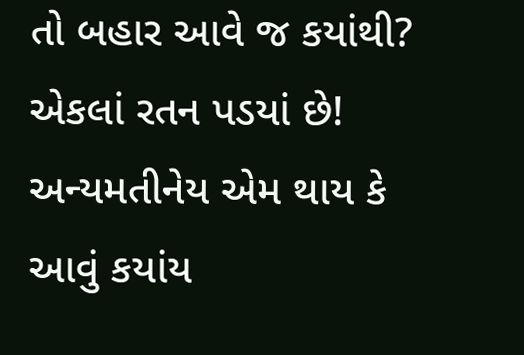તો બહાર આવે જ કયાંથી? એકલાં રતન પડયાં છે!
અન્યમતીનેય એમ થાય કે આવું કયાંય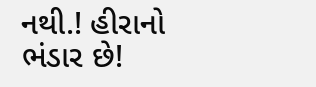નથી.! હીરાનો ભંડાર છે!